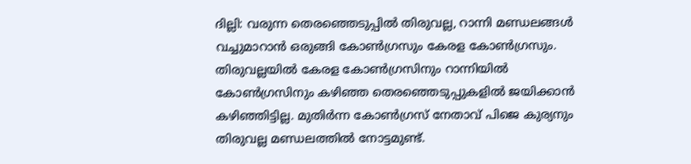ദില്ലി: വരുന്ന തെരഞ്ഞെടുപ്പിൽ തിരുവല്ല, റാന്നി മണ്ഡലങ്ങൾ വച്ചുമാറാൻ ഒരുങ്ങി കോൺഗ്രസും കേരള കോൺഗ്രസും. തിരുവല്ലയിൽ കേരള കോൺഗ്രസിനും റാന്നിയിൽ കോൺഗ്രസിനും കഴിഞ്ഞ തെരഞ്ഞെടുപ്പുകളിൽ ജയിക്കാൻ കഴിഞ്ഞിട്ടില്ല. മുതിർന്ന കോൺഗ്രസ് നേതാവ് പിജെ കുര്യനും തിരുവല്ല മണ്ഡലത്തിൽ നോട്ടമുണ്ട്.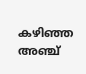കഴിഞ്ഞ അഞ്ച്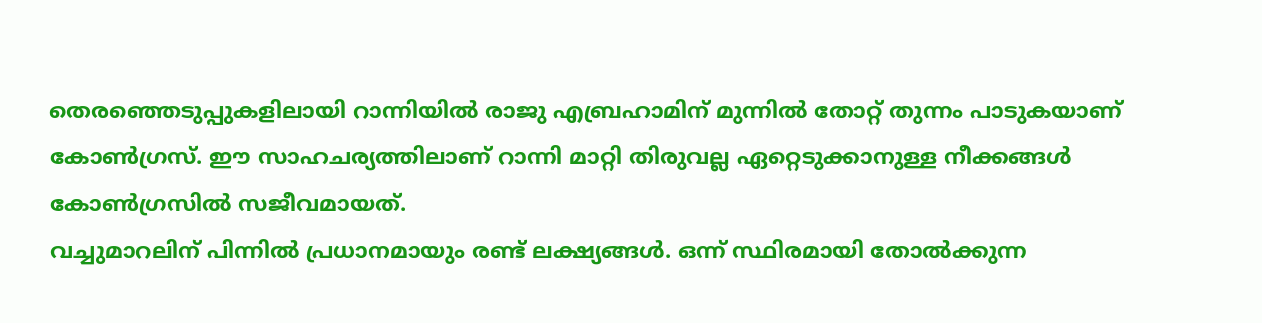തെരഞ്ഞെടുപ്പുകളിലായി റാന്നിയിൽ രാജു എബ്രഹാമിന് മുന്നിൽ തോറ്റ് തുന്നം പാടുകയാണ് കോൺഗ്രസ്. ഈ സാഹചര്യത്തിലാണ് റാന്നി മാറ്റി തിരുവല്ല ഏറ്റെടുക്കാനുള്ള നീക്കങ്ങൾ കോൺഗ്രസിൽ സജീവമായത്.
വച്ചുമാറലിന് പിന്നിൽ പ്രധാനമായും രണ്ട് ലക്ഷ്യങ്ങൾ. ഒന്ന് സ്ഥിരമായി തോൽക്കുന്ന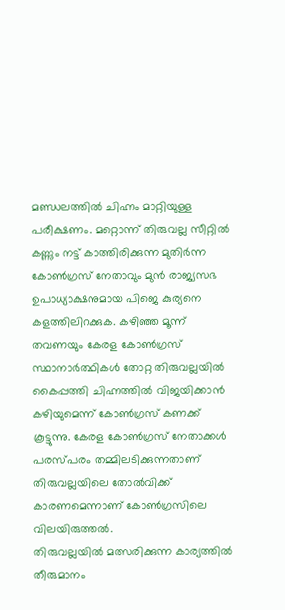മണ്ഡലത്തിൽ ചിഹ്നം മാറ്റിയുള്ള പരീക്ഷണം. മറ്റൊന്ന് തിരുവല്ല സീറ്റിൽ കണ്ണും നട്ട് കാത്തിരിക്കുന്ന മുതിർന്ന കോൺഗ്രസ് നേതാവും മുൻ രാജ്യസഭ ഉപാധ്യാക്ഷനുമായ പിജെ കുര്യനെ കളത്തിലിറക്കുക. കഴിഞ്ഞ മൂന്ന് തവണയും കേരള കോൺഗ്രസ് സ്ഥാനാർത്ഥികൾ തോറ്റ തിരുവല്ലയിൽ കൈപ്പത്തി ചിഹ്നത്തിൽ വിജയിക്കാൻ കഴിയുമെന്ന് കോൺഗ്രസ് കണക്ക് കൂട്ടുന്നു. കേരള കോൺഗ്രസ് നേതാക്കൾ പരസ്പരം തമ്മിലടിക്കുന്നതാണ് തിരുവല്ലയിലെ തോൽവിക്ക് കാരണമെന്നാണ് കോൺഗ്രസിലെ വിലയിരുത്തൽ.
തിരുവല്ലയിൽ മത്സരിക്കുന്ന കാര്യത്തിൽ തീരുമാനം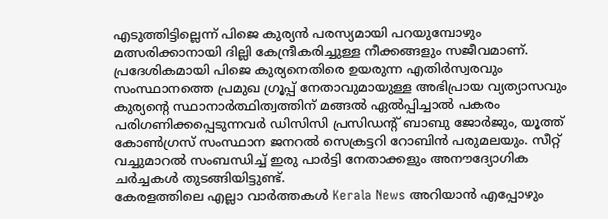എടുത്തിട്ടില്ലെന്ന് പിജെ കുര്യൻ പരസ്യമായി പറയുമ്പോഴും മത്സരിക്കാനായി ദില്ലി കേന്ദ്രീകരിച്ചുള്ള നീക്കങ്ങളും സജീവമാണ്. പ്രദേശികമായി പിജെ കുര്യനെതിരെ ഉയരുന്ന എതിർസ്വരവും സംസ്ഥാനത്തെ പ്രമുഖ ഗ്രൂപ്പ് നേതാവുമായുള്ള അഭിപ്രായ വ്യത്യാസവും കുര്യന്റെ സ്ഥാനാർത്ഥിത്വത്തിന് മങ്ങൽ ഏൽപ്പിച്ചാൽ പകരം പരിഗണിക്കപ്പെടുന്നവർ ഡിസിസി പ്രസിഡന്റ് ബാബു ജോർജും, യൂത്ത് കോൺഗ്രസ് സംസ്ഥാന ജനറൽ സെക്രട്ടറി റോബിൻ പരുമലയും. സീറ്റ് വച്ചുമാറൽ സംബന്ധിച്ച് ഇരു പാർട്ടി നേതാക്കളും അനൗദ്യോഗിക ചർച്ചകൾ തുടങ്ങിയിട്ടുണ്ട്.
കേരളത്തിലെ എല്ലാ വാർത്തകൾ Kerala News അറിയാൻ എപ്പോഴും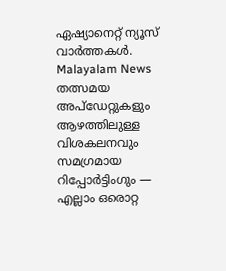ഏഷ്യാനെറ്റ് ന്യൂസ് വാർത്തകൾ. Malayalam News തത്സമയ അപ്ഡേറ്റുകളും ആഴത്തിലുള്ള വിശകലനവും സമഗ്രമായ റിപ്പോർട്ടിംഗും — എല്ലാം ഒരൊറ്റ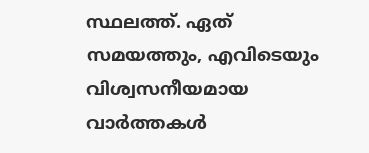സ്ഥലത്ത്. ഏത് സമയത്തും, എവിടെയും വിശ്വസനീയമായ വാർത്തകൾ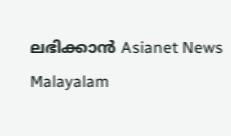ലഭിക്കാൻ Asianet News Malayalam